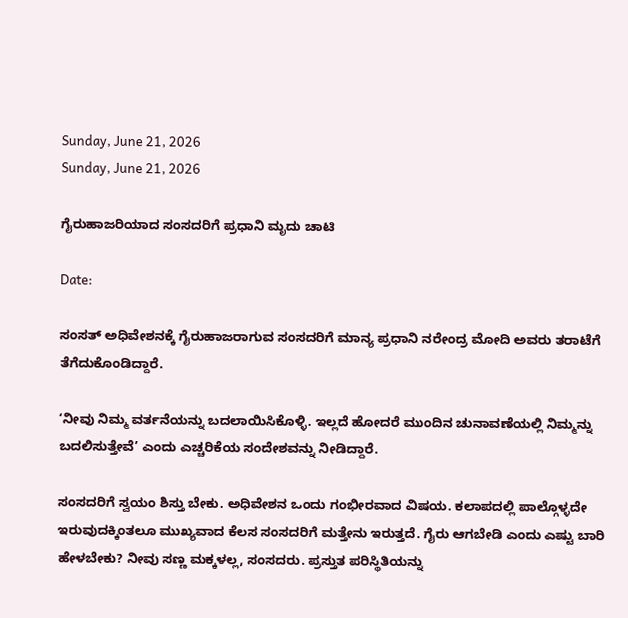Sunday, June 21, 2026
Sunday, June 21, 2026

ಗೈರುಹಾಜರಿಯಾದ ಸಂಸದರಿಗೆ ಪ್ರಧಾನಿ ಮೃದು ಚಾಟಿ

Date:

ಸಂಸತ್ ಅಧಿವೇಶನಕ್ಕೆ ಗೈರುಹಾಜರಾಗುವ ಸಂಸದರಿಗೆ ಮಾನ್ಯ ಪ್ರಧಾನಿ ನರೇಂದ್ರ ಮೋದಿ ಅವರು ತರಾಟೆಗೆ ತೆಗೆದುಕೊಂಡಿದ್ದಾರೆ.

‘ನೀವು ನಿಮ್ಮ ವರ್ತನೆಯನ್ನು ಬದಲಾಯಿಸಿಕೊಳ್ಳಿ. ಇಲ್ಲದೆ ಹೋದರೆ ಮುಂದಿನ ಚುನಾವಣೆಯಲ್ಲಿ ನಿಮ್ಮನ್ನು ಬದಲಿಸುತ್ತೇವೆ’ ಎಂದು ಎಚ್ಚರಿಕೆಯ ಸಂದೇಶವನ್ನು ನೀಡಿದ್ದಾರೆ.

ಸಂಸದರಿಗೆ ಸ್ವಯಂ ಶಿಸ್ತು ಬೇಕು. ಅಧಿವೇಶನ ಒಂದು ಗಂಭೀರವಾದ ವಿಷಯ. ಕಲಾಪದಲ್ಲಿ ಪಾಲ್ಗೊಳ್ಳದೇ ಇರುವುದಕ್ಕಿಂತಲೂ ಮುಖ್ಯವಾದ ಕೆಲಸ ಸಂಸದರಿಗೆ ಮತ್ತೇನು ಇರುತ್ತದೆ. ಗೈರು ಆಗಬೇಡಿ ಎಂದು ಎಷ್ಟು ಬಾರಿ ಹೇಳಬೇಕು? ನೀವು ಸಣ್ಣ ಮಕ್ಕಳಲ್ಲ, ಸಂಸದರು. ಪ್ರಸ್ತುತ ಪರಿಸ್ಥಿತಿಯನ್ನು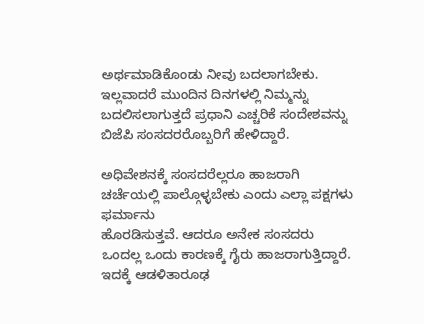ಅರ್ಥಮಾಡಿಕೊಂಡು ನೀವು ಬದಲಾಗಬೇಕು. ಇಲ್ಲವಾದರೆ ಮುಂದಿನ ದಿನಗಳಲ್ಲಿ ನಿಮ್ಮನ್ನು ಬದಲಿಸಲಾಗುತ್ತದೆ ಪ್ರಧಾನಿ ಎಚ್ಚರಿಕೆ ಸಂದೇಶವನ್ನು ಬಿಜೆಪಿ ಸಂಸದರರೊಬ್ಬರಿಗೆ ಹೇಳಿದ್ದಾರೆ.

ಅಧಿವೇಶನಕ್ಕೆ ಸಂಸದರೆಲ್ಲರೂ ಹಾಜರಾಗಿ ಚರ್ಚೆಯಲ್ಲಿ ಪಾಲ್ಗೊಳ್ಳಬೇಕು ಎಂದು ಎಲ್ಲಾ ಪಕ್ಷಗಳು ಫರ್ಮಾನು
ಹೊರಡಿಸುತ್ತವೆ. ಆದರೂ ಅನೇಕ ಸಂಸದರು ಒಂದಲ್ಲ ಒಂದು ಕಾರಣಕ್ಕೆ ಗೈರು ಹಾಜರಾಗುತ್ತಿದ್ದಾರೆ. ಇದಕ್ಕೆ ಆಡಳಿತಾರೂಢ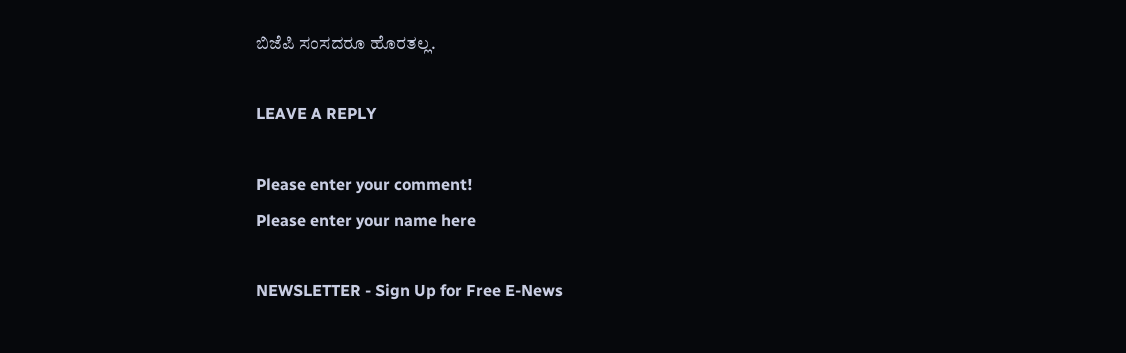ಬಿಜೆಪಿ ಸಂಸದರೂ ಹೊರತಲ್ಲ.

LEAVE A REPLY

Please enter your comment!
Please enter your name here

NEWSLETTER - Sign Up for Free E-News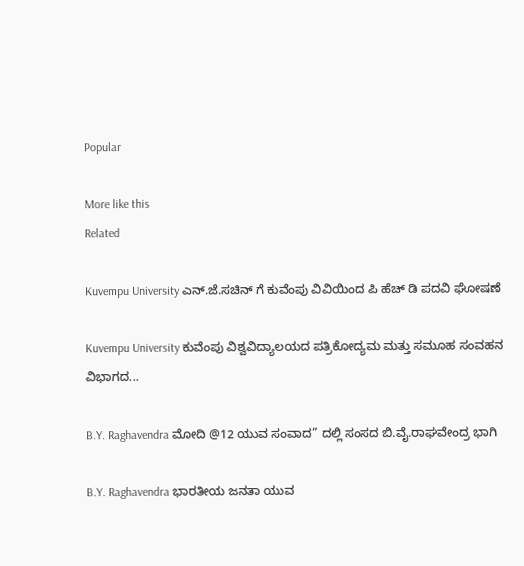Popular

More like this
Related

Kuvempu University ಎನ್.ಜೆ.ಸಚಿನ್ ಗೆ ಕುವೆಂಪು ವಿವಿಯಿಂದ ಪಿ ಹೆಚ್ ಡಿ ಪದವಿ ಘೋಷಣೆ

Kuvempu University ಕುವೆಂಪು ವಿಶ್ವವಿದ್ಯಾಲಯದ ಪತ್ರಿಕೋದ್ಯಮ ಮತ್ತು ಸಮೂಹ ಸಂವಹನ ವಿಭಾಗದ...

B.Y. Raghavendra ಮೋದಿ @12 ಯುವ ಸಂವಾದ” ದಲ್ಲಿ ಸಂಸದ ಬಿ.ವೈ.ರಾಘವೇಂದ್ರ ಭಾಗಿ

B.Y. Raghavendra ಭಾರತೀಯ ಜನತಾ ಯುವ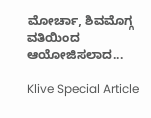ಮೋರ್ಚಾ, ಶಿವಮೊಗ್ಗ ವತಿಯಿಂದ ಆಯೋಜಿಸಲಾದ...

Klive Special Article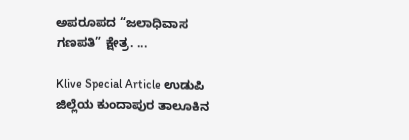ಅಪರೂಪದ “ಜಲಾಧಿವಾಸ ಗಣಪತಿ” ಕ್ಷೇತ್ರ. ...

Klive Special Article ಉಡುಪಿ ಜಿಲ್ಲೆಯ ಕುಂದಾಪುರ ತಾಲೂಕಿನ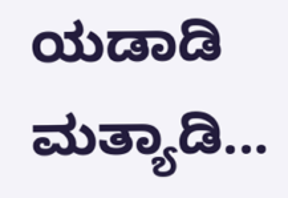ಯಡಾಡಿ ಮತ್ಯಾಡಿ...